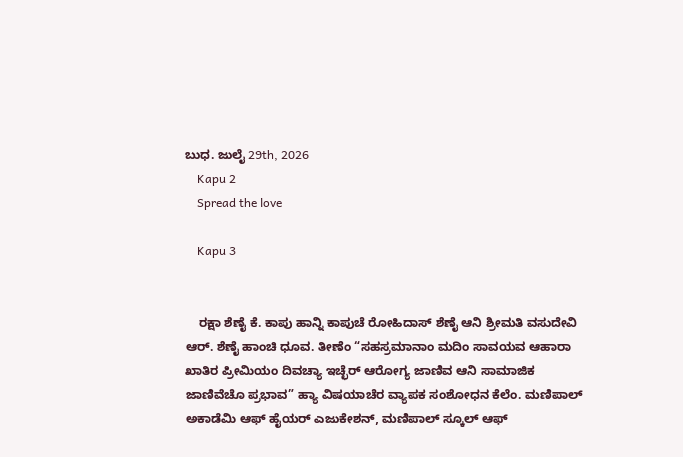ಬುಧ. ಜುಲೈ 29th, 2026
    Kapu 2
    Spread the love

    Kapu 3


    ರಕ್ಷಾ ಶೆಣೈ ಕೆ. ಕಾಪು ಹಾನ್ನಿ ಕಾಪುಚೆ ರೋಹಿದಾಸ್ ಶೆಣೈ ಆನಿ ಶ್ರೀಮತಿ ವಸುದೇವಿ ಆರ್. ಶೆಣೈ ಹಾಂಚಿ ಧೂವ. ತೀಣೆಂ “ಸಹಸ್ರಮಾನಾಂ ಮದಿಂ ಸಾವಯವ ಆಹಾರಾ ಖಾತಿರ ಪ್ರೀಮಿಯಂ ದಿವಚ್ಯಾ ಇಚ್ಛೆರ್ ಆರೋಗ್ಯ ಜಾಣಿವ ಆನಿ ಸಾಮಾಜಿಕ ಜಾಣಿವೆಚೊ ಪ್ರಭಾವ” ಹ್ಯಾ ವಿಷಯಾಚೆರ ವ್ಯಾಪಕ ಸಂಶೋಧನ ಕೆಲೆಂ. ಮಣಿಪಾಲ್ ಅಕಾಡೆಮಿ ಆಫ್ ಹೈಯರ್ ಎಜುಕೇಶನ್, ಮಣಿಪಾಲ್ ಸ್ಕೂಲ್ ಆಫ್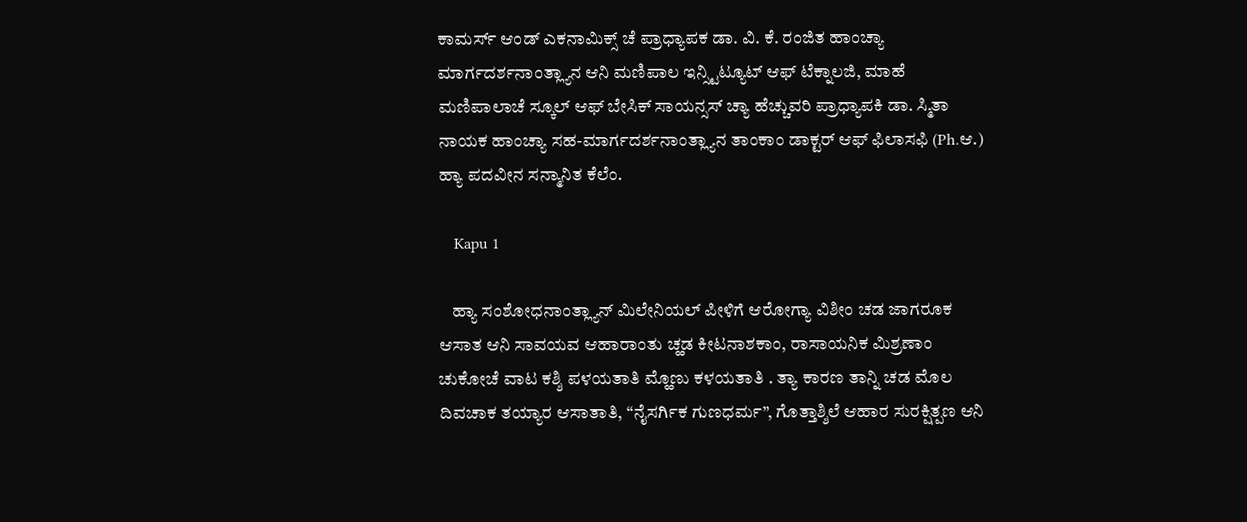ಕಾಮರ್ಸ್ ಆಂಡ್ ಎಕನಾಮಿಕ್ಸ್ ಚೆ ಪ್ರಾಧ್ಯಾಪಕ ಡಾ. ವಿ. ಕೆ. ರಂಜಿತ ಹಾಂಚ್ಯಾ ಮಾರ್ಗದರ್ಶನಾಂತ್ಲ್ಯಾನ ಆನಿ ಮಣಿಪಾಲ ಇನ್ಸ್ಟಿಟ್ಯೂಟ್ ಆಫ್ ಟೆಕ್ನಾಲಜಿ, ಮಾಹೆ ಮಣಿಪಾಲಾಚೆ ಸ್ಕೂಲ್ ಆಫ್ ಬೇಸಿಕ್ ಸಾಯನ್ಸಸ್ ಚ್ಯಾ ಹೆಚ್ಚುವರಿ ಪ್ರಾಧ್ಯಾಪಕಿ ಡಾ. ಸ್ಮಿತಾ ನಾಯಕ ಹಾಂಚ್ಯಾ ಸಹ-ಮಾರ್ಗದರ್ಶನಾಂತ್ಲ್ಯಾನ ತಾಂಕಾಂ ಡಾಕ್ಟರ್ ಆಫ್ ಫಿಲಾಸಫಿ (Ph.ಆ.) ಹ್ಯಾ ಪದವೀನ ಸನ್ಮಾನಿತ ಕೆಲೆಂ.

    Kapu 1

    ಹ್ಯಾ ಸಂಶೋಧನಾಂತ್ಲ್ಯಾನ್ ಮಿಲೇನಿಯಲ್ ಪೀಳಿಗೆ ಆರೋಗ್ಯಾ ವಿಶೀಂ ಚಡ ಜಾಗರೂಕ ಆಸಾತ ಆನಿ ಸಾವಯವ ಆಹಾರಾಂತು ಚ್ಹಡ ಕೀಟನಾಶಕಾಂ, ರಾಸಾಯನಿಕ ಮಿಶ್ರಣಾಂ ಚುಕೋಚೆ ವಾಟ ಕಶ್ಶಿ ಪಳಯತಾತಿ ಮ್ಹೊಣು ಕಳಯತಾತಿ . ತ್ಯಾ ಕಾರಣ ತಾನ್ನಿ ಚಡ ಮೊಲ ದಿವಚಾಕ ತಯ್ಯಾರ ಆಸಾತಾತಿ, “ನೈಸರ್ಗಿಕ ಗುಣಧರ್ಮ”, ಗೊತ್ತಾಶ್ಶಿಲೆ ಆಹಾರ ಸುರಕ್ಷಿತ್ಪಣ ಆನಿ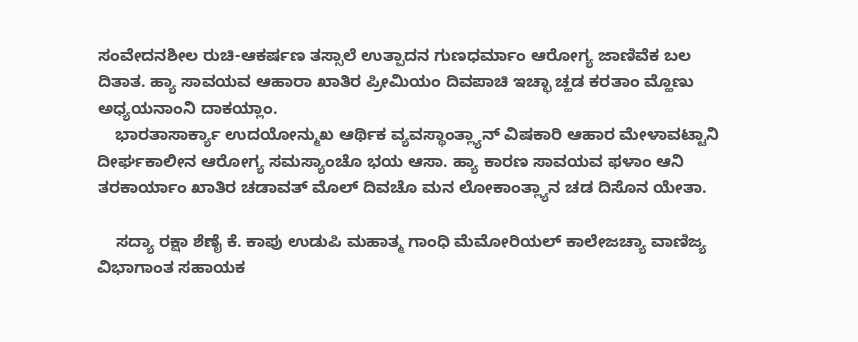ಸಂವೇದನಶೀಲ ರುಚಿ-ಆಕರ್ಷಣ ತಸ್ಸಾಲೆ ಉತ್ಪಾದನ ಗುಣಧರ್ಮಾಂ ಆರೋಗ್ಯ ಜಾಣಿವೆಕ ಬಲ ದಿತಾತ. ಹ್ಯಾ ಸಾವಯವ ಆಹಾರಾ ಖಾತಿರ ಪ್ರೀಮಿಯಂ ದಿವಪಾಚಿ ಇಚ್ಛಾ ಚ್ಹಡ ಕರತಾಂ ಮ್ಹೊಣು ಅಧ್ಯಯನಾಂನಿ ದಾಕಯ್ಲಾಂ.
    ಭಾರತಾಸಾರ್ಕ್ಯಾ ಉದಯೋನ್ಮುಖ ಆರ್ಥಿಕ ವ್ಯವಸ್ಥಾಂತ್ಲ್ಯಾನ್ ವಿಷಕಾರಿ ಆಹಾರ ಮೇಳಾವಟ್ಟಾನಿ ದೀರ್ಘಕಾಲೀನ ಆರೋಗ್ಯ ಸಮಸ್ಯಾಂಚೊ ಭಯ ಆಸಾ. ಹ್ಯಾ ಕಾರಣ ಸಾವಯವ ಫಳಾಂ ಆನಿ ತರಕಾರ್ಯಾಂ ಖಾತಿರ ಚಡಾವತ್ ಮೊಲ್ ದಿವಚೊ ಮನ ಲೋಕಾಂತ್ಲ್ಯಾನ ಚಡ ದಿಸೊನ ಯೇತಾ.

    ಸದ್ಯಾ ರಕ್ಷಾ ಶೆಣೈ ಕೆ. ಕಾಪು ಉಡುಪಿ ಮಹಾತ್ಮ ಗಾಂಧಿ ಮೆಮೋರಿಯಲ್ ಕಾಲೇಜಚ್ಯಾ ವಾಣಿಜ್ಯ ವಿಭಾಗಾಂತ ಸಹಾಯಕ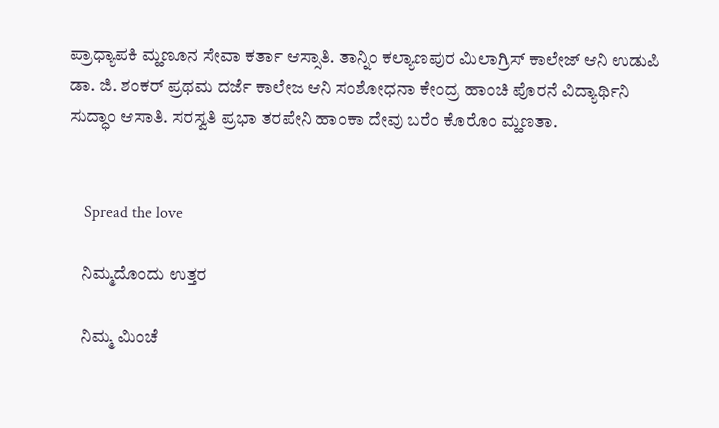ಪ್ರಾಧ್ಯಾಪಕಿ ಮ್ಹಣೂನ ಸೇವಾ ಕರ್ತಾ ಆಸ್ಸಾತಿ. ತಾನ್ನಿಂ ಕಲ್ಯಾಣಪುರ ಮಿಲಾಗ್ರಿಸ್ ಕಾಲೇಜ್ ಆನಿ ಉಡುಪಿ ಡಾ. ಜಿ. ಶಂಕರ್ ಪ್ರಥಮ ದರ್ಜೆ ಕಾಲೇಜ ಆನಿ ಸಂಶೋಧನಾ ಕೇಂದ್ರ ಹಾಂಚಿ ಪೊರನೆ ವಿದ್ಯಾರ್ಥಿನಿ ಸುದ್ಧಾಂ ಆಸಾತಿ. ಸರಸ್ವತಿ ಪ್ರಭಾ ತರಪೇನಿ ಹಾಂಕಾ ದೇವು ಬರೆಂ ಕೊರೊಂ ಮ್ಹಣತಾ.


    Spread the love

    ನಿಮ್ಮದೊಂದು ಉತ್ತರ

    ನಿಮ್ಮ ಮಿಂಚೆ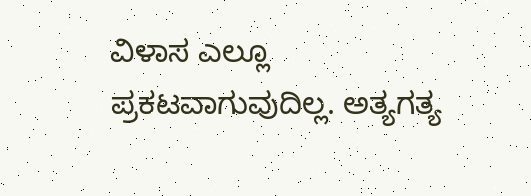ವಿಳಾಸ ಎಲ್ಲೂ ಪ್ರಕಟವಾಗುವುದಿಲ್ಲ. ಅತ್ಯಗತ್ಯ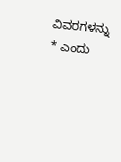ವಿವರಗಳನ್ನು * ಎಂದು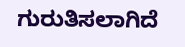ಗುರುತಿಸಲಾಗಿದೆ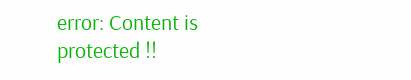error: Content is protected !!